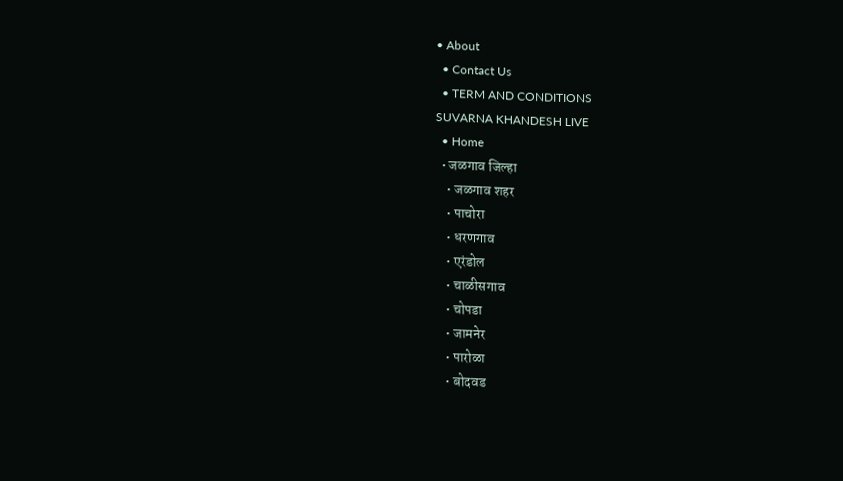• About
  • Contact Us
  • TERM AND CONDITIONS
SUVARNA KHANDESH LIVE
  • Home
  • जळगाव जिल्हा
    • जळगाव शहर
    • पाचोरा
    • धरणगाव
    • एरंडोल
    • चाळीसगाव
    • चोपडा
    • जामनेर
    • पारोळा
    • बोदवड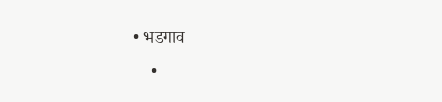• भडगाव
    •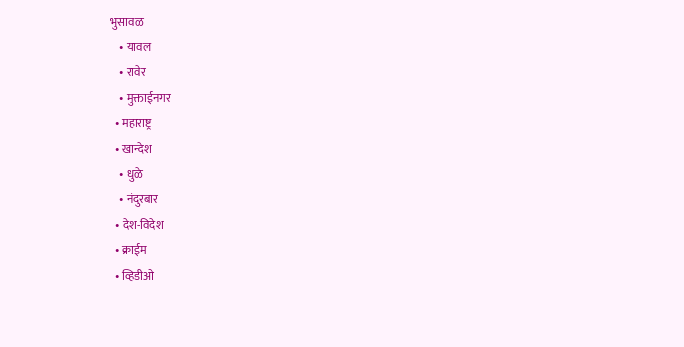भुसावळ
    • यावल
    • रावेर
    • मुक्ताईनगर
  • महाराष्ट्र
  • खान्देश
    • धुळे
    • नंदुरबार
  • देश-विदेश
  • क्राईम
  • व्हिडीओ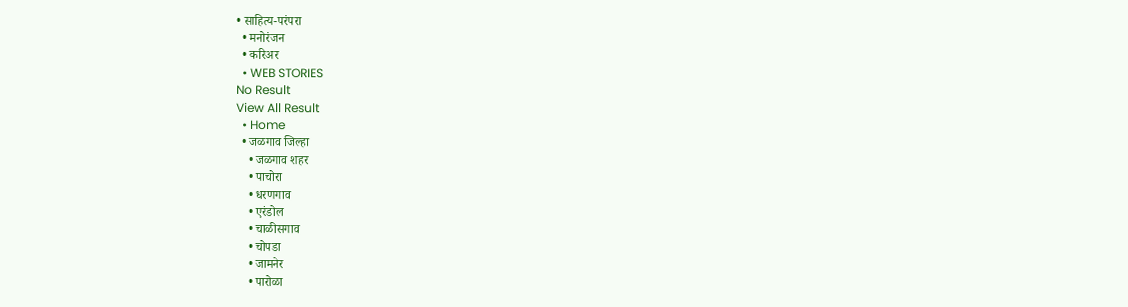• साहित्य-परंपरा
  • मनोरंजन
  • करिअर
  • WEB STORIES
No Result
View All Result
  • Home
  • जळगाव जिल्हा
    • जळगाव शहर
    • पाचोरा
    • धरणगाव
    • एरंडोल
    • चाळीसगाव
    • चोपडा
    • जामनेर
    • पारोळा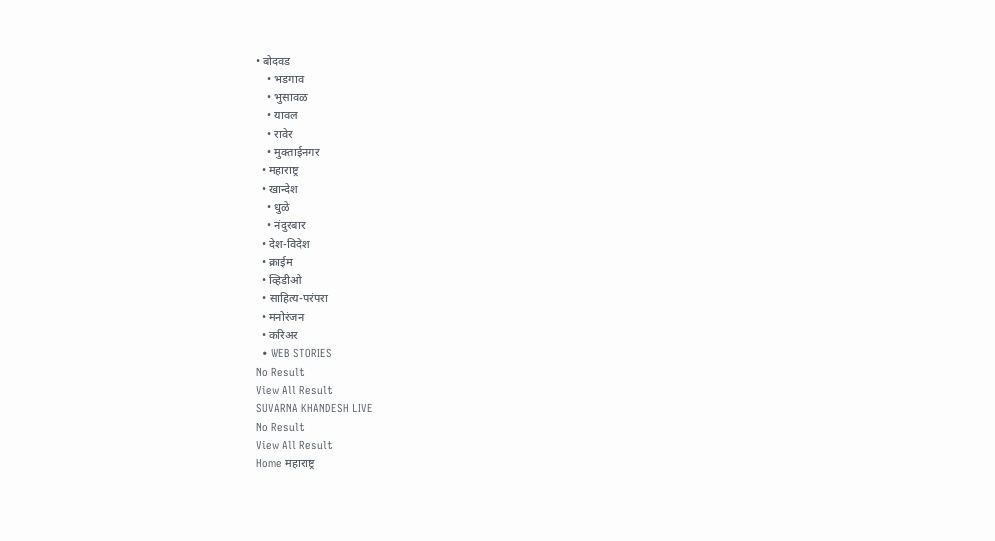• बोदवड
    • भडगाव
    • भुसावळ
    • यावल
    • रावेर
    • मुक्ताईनगर
  • महाराष्ट्र
  • खान्देश
    • धुळे
    • नंदुरबार
  • देश-विदेश
  • क्राईम
  • व्हिडीओ
  • साहित्य-परंपरा
  • मनोरंजन
  • करिअर
  • WEB STORIES
No Result
View All Result
SUVARNA KHANDESH LIVE
No Result
View All Result
Home महाराष्ट्र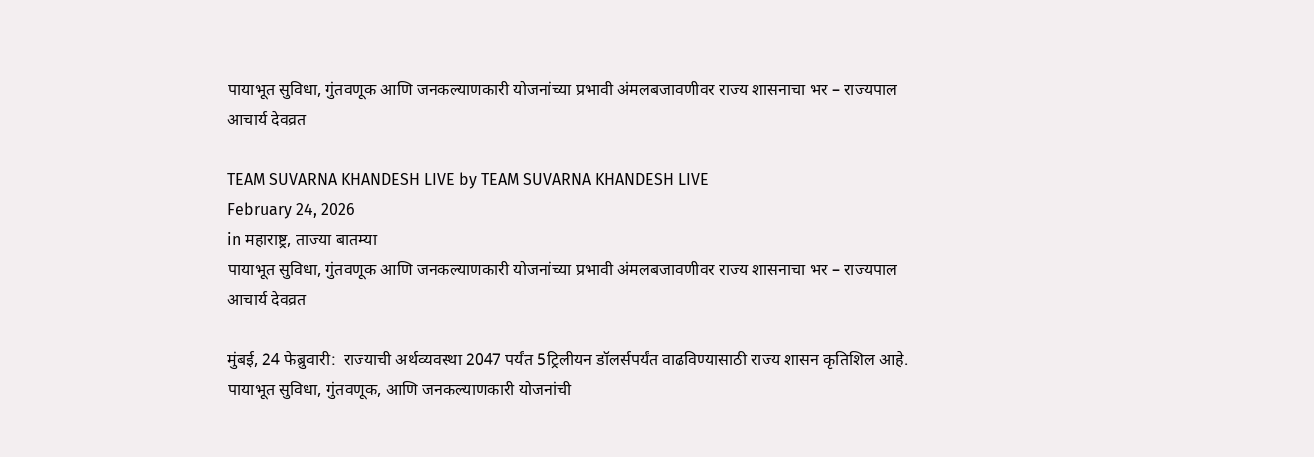पायाभूत सुविधा, गुंतवणूक आणि जनकल्याणकारी योजनांच्या प्रभावी अंमलबजावणीवर राज्य शासनाचा भर – राज्यपाल आचार्य देवव्रत

TEAM SUVARNA KHANDESH LIVE by TEAM SUVARNA KHANDESH LIVE
February 24, 2026
in महाराष्ट्र, ताज्या बातम्या
पायाभूत सुविधा, गुंतवणूक आणि जनकल्याणकारी योजनांच्या प्रभावी अंमलबजावणीवर राज्य शासनाचा भर – राज्यपाल आचार्य देवव्रत

मुंबई, 24 फेब्रुवारी:  राज्याची अर्थव्यवस्था 2047 पर्यंत 5ट्रिलीयन डॉलर्सपर्यंत वाढविण्यासाठी राज्य शासन कृतिशिल आहे. पायाभूत सुविधा, गुंतवणूक, आणि जनकल्याणकारी योजनांची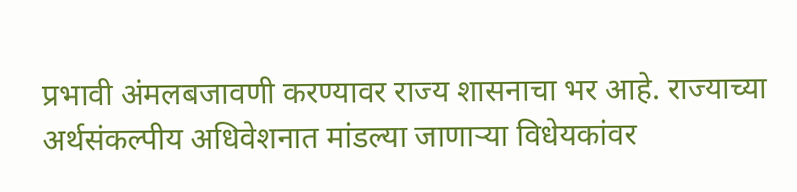प्रभावी अंमलबजावणी करण्यावर राज्य शासनाचा भर आहे. राज्याच्या अर्थसंकल्पीय अधिवेशनात मांडल्या जाणाऱ्या विधेयकांवर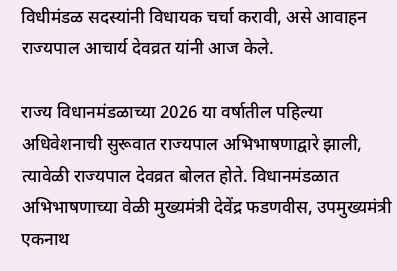विधीमंडळ सदस्यांनी विधायक चर्चा करावी, असे आवाहन राज्यपाल आचार्य देवव्रत यांनी आज केले.

राज्य विधानमंडळाच्या 2026 या वर्षातील पहिल्या अधिवेशनाची सुरूवात राज्यपाल अभिभाषणाद्वारे झाली, त्यावेळी राज्यपाल देवव्रत बोलत होते. विधानमंडळात अभिभाषणाच्या वेळी मुख्यमंत्री देवेंद्र फडणवीस, उपमुख्यमंत्री एकनाथ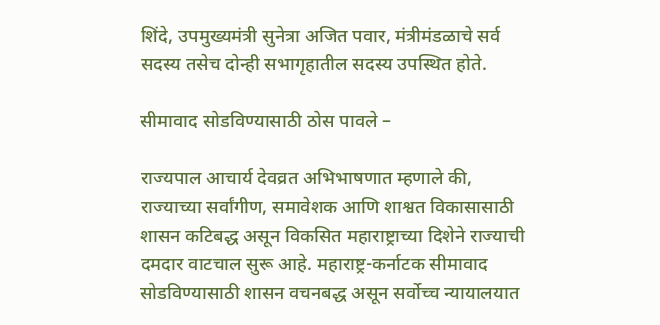शिंदे, उपमुख्यमंत्री सुनेत्रा अजित पवार, मंत्रीमंडळाचे सर्व सदस्य तसेच दोन्ही सभागृहातील सदस्य उपस्थित होते.

सीमावाद सोडविण्यासाठी ठोस पावले –

राज्यपाल आचार्य देवव्रत अभिभाषणात म्हणाले की, राज्याच्या सर्वांगीण, समावेशक आणि शाश्वत विकासासाठी शासन कटिबद्ध असून विकसित महाराष्ट्राच्या दिशेने राज्याची दमदार वाटचाल सुरू आहे. महाराष्ट्र-कर्नाटक सीमावाद सोडविण्यासाठी शासन वचनबद्ध असून सर्वोच्च न्यायालयात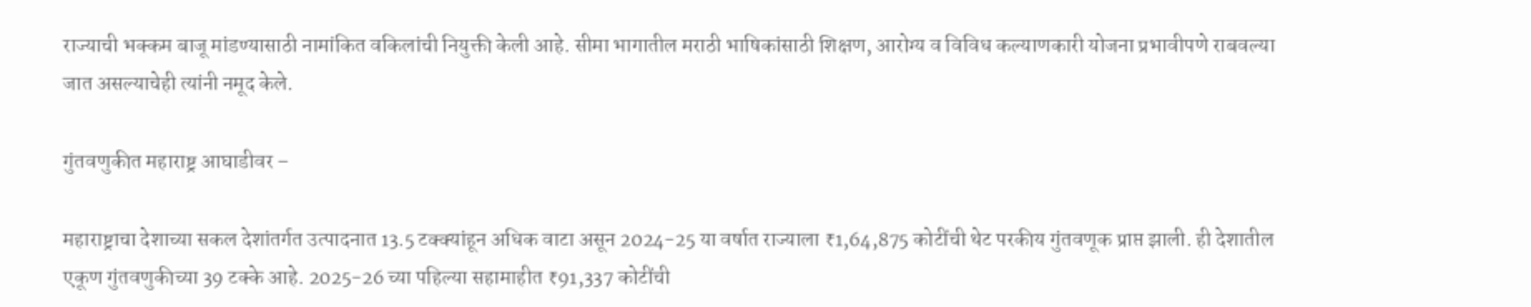राज्याची भक्कम बाजू मांडण्यासाठी नामांकित वकिलांची नियुक्ती केली आहे. सीमा भागातील मराठी भाषिकांसाठी शिक्षण, आरोग्य व विविध कल्याणकारी योजना प्रभावीपणे राबवल्या जात असल्याचेही त्यांनी नमूद केले.

गुंतवणुकीत महाराष्ट्र आघाडीवर –

महाराष्ट्राचा देशाच्या सकल देशांतर्गत उत्पादनात 13.5 टक्क्यांहून अधिक वाटा असून 2024-25 या वर्षात राज्याला ₹1,64,875 कोटींची थेट परकीय गुंतवणूक प्राप्त झाली. ही देशातील एकूण गुंतवणुकीच्या 39 टक्के आहे. 2025-26 च्या पहिल्या सहामाहीत ₹91,337 कोटींची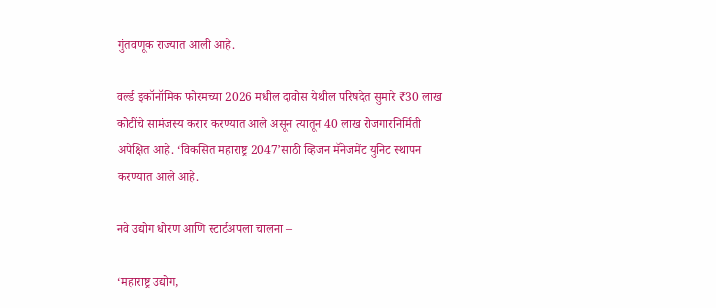गुंतवणूक राज्यात आली आहे.

वर्ल्ड इकॉनॉमिक फोरमच्या 2026 मधील दावोस येथील परिषदेत सुमारे ₹30 लाख कोटींचे सामंजस्य करार करण्यात आले असून त्यातून 40 लाख रोजगारनिर्मिती अपेक्षित आहे. ‘विकसित महाराष्ट्र 2047’साठी व्हिजन मॅनेजमेंट युनिट स्थापन करण्यात आले आहे.

नवे उद्योग धोरण आणि स्टार्टअपला चालना –

‘महाराष्ट्र उद्योग,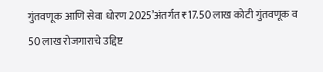गुंतवणूक आणि सेवा धोरण 2025’अंतर्गत ₹17.50 लाख कोटी गुंतवणूक व 50 लाख रोजगाराचे उद्दिष्ट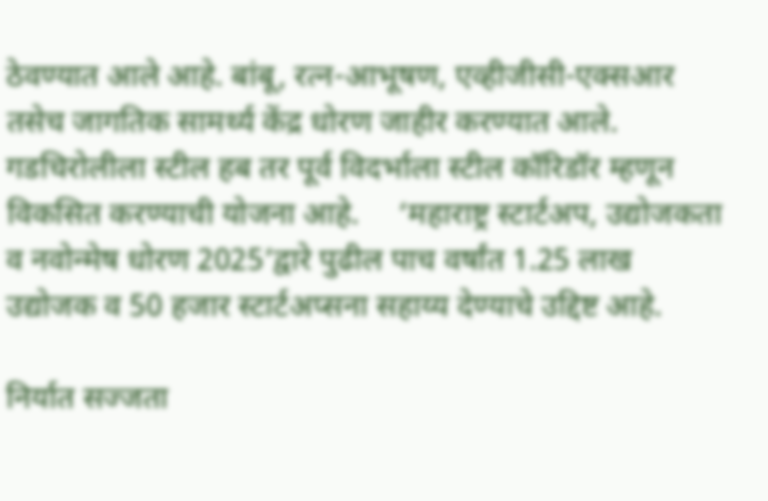ठेवण्यात आले आहे. बांबू, रत्न-आभूषण, एव्हीजीसी-एक्सआर तसेच जागतिक सामर्थ्य केंद्र धोरण जाहीर करण्यात आले. गडचिरोलीला स्टील हब तर पूर्व विदर्भाला स्टील कॉरिडॉर म्हणून विकसित करण्याची योजना आहे.     ‘महाराष्ट्र स्टार्टअप, उद्योजकता व नवोन्मेष धोरण 2025’द्वारे पुढील पाच वर्षांत 1.25 लाख उद्योजक व 50 हजार स्टार्टअप्सना सहाय्य देण्याचे उद्दिष्ट आहे.

निर्यात सज्जता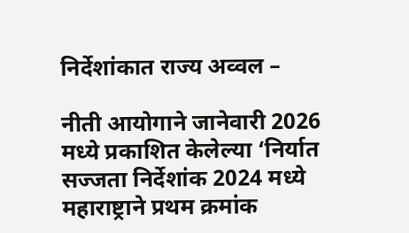निर्देशांकात राज्य अव्वल –

नीती आयोगाने जानेवारी 2026 मध्ये प्रकाशित केलेल्या ‘निर्यात सज्जता निर्देशांक 2024 मध्ये महाराष्ट्राने प्रथम क्रमांक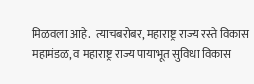मिळवला आहे.  त्याचबरोबर, महाराष्ट्र राज्य रस्ते विकास महामंडळ, व महाराष्ट्र राज्य पायाभूत सुविधा विकास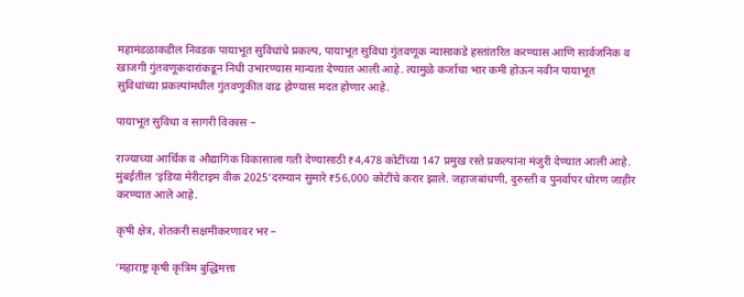महामंडळाकडील निवडक पायाभूत सुविधांचे प्रकल्प, पायाभूत सुविधा गुंतवणूक न्यासाकडे हस्तांतरित करण्यास आणि सार्वजनिक व खाजगी गुंतवणूकदारांकडून निधी उभारण्यास मान्यता देण्यात आली आहे. त्यामुळे कर्जाचा भार कमी होऊन नवीन पायाभूत सुविधांच्या प्रकल्पांमधील गुंतवणुकीत वाढ होण्यास मदत होणार आहे.

पायाभूत सुविधा व सागरी विकास –

राज्याच्या आर्थिक व औद्यागिक विकासाला गती देण्यासाठी ₹4,478 कोटींच्या 147 प्रमुख रस्ते प्रकल्पांना मंजुरी देण्यात आली आहे. मुंबईतील ‘इंडिया मेरीटाइम वीक 2025’दरम्यान सुमारे ₹56,000 कोटींचे करार झाले. जहाजबांधणी, दुरुस्ती व पुनर्वापर धोरण जाहीर करण्यात आले आहे.

कृषी क्षेत्र, शेतकरी सक्षमीकरणावर भर –

‘महाराष्ट्र कृषी कृत्रिम बुद्धिमत्ता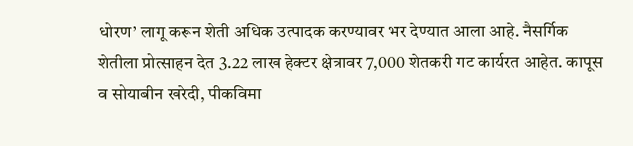धोरण’ लागू करून शेती अधिक उत्पादक करण्यावर भर देण्यात आला आहे. नैसर्गिक शेतीला प्रोत्साहन देत 3.22 लाख हेक्टर क्षेत्रावर 7,000 शेतकरी गट कार्यरत आहेत. कापूस व सोयाबीन खरेदी, पीकविमा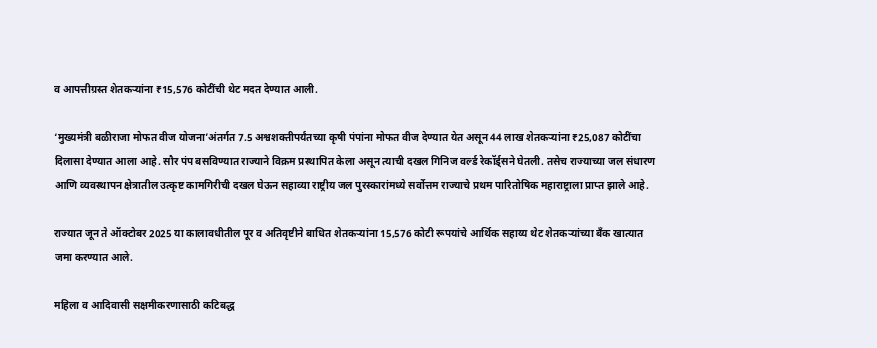व आपत्तीग्रस्त शेतकऱ्यांना ₹15,576 कोटींची थेट मदत देण्यात आली.

‘मुख्यमंत्री बळीराजा मोफत वीज योजना’अंतर्गत 7.5 अश्वशक्तीपर्यंतच्या कृषी पंपांना मोफत वीज देण्यात येत असून 44 लाख शेतकऱ्यांना ₹25,087 कोटींचा दिलासा देण्यात आला आहे. सौर पंप बसविण्यात राज्याने विक्रम प्रस्थापित केला असून त्याची दखल गिनिज वर्ल्ड रेकॉर्ड्सने घेतली. तसेच राज्याच्या जल संधारण आणि व्यवस्थापन क्षेत्रातील उत्कृष्ट कामगिरीची दखल घेऊन सहाव्या राष्ट्रीय जल पुरस्कारांमध्ये सर्वोत्तम राज्याचे प्रथम पारितोषिक महाराष्ट्राला प्राप्त झाले आहे.

राज्यात जून ते ऑक्टोबर 2025 या कालावधीतील पूर व अतिवृष्टीने बाधित शेतकऱ्यांना 15,576 कोटी रूपयांचे आर्थिक सहाय्य थेट शेतकऱ्यांच्या बँक खात्यात जमा करण्यात आले.

महिला व आदिवासी सक्षमीकरणासाठी कटिबद्ध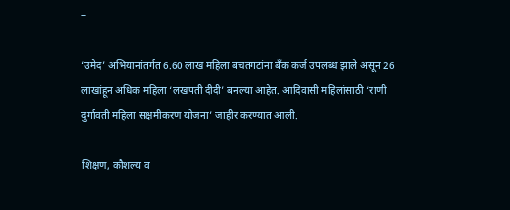–

‘उमेद’ अभियानांतर्गत 6.60 लाख महिला बचतगटांना बँक कर्ज उपलब्ध झाले असून 26 लाखांहून अधिक महिला ‘लखपती दीदी’ बनल्या आहेत. आदिवासी महिलांसाठी ‘राणी दुर्गावती महिला सक्षमीकरण योजना’ जाहीर करण्यात आली.

शिक्षण, कौशल्य व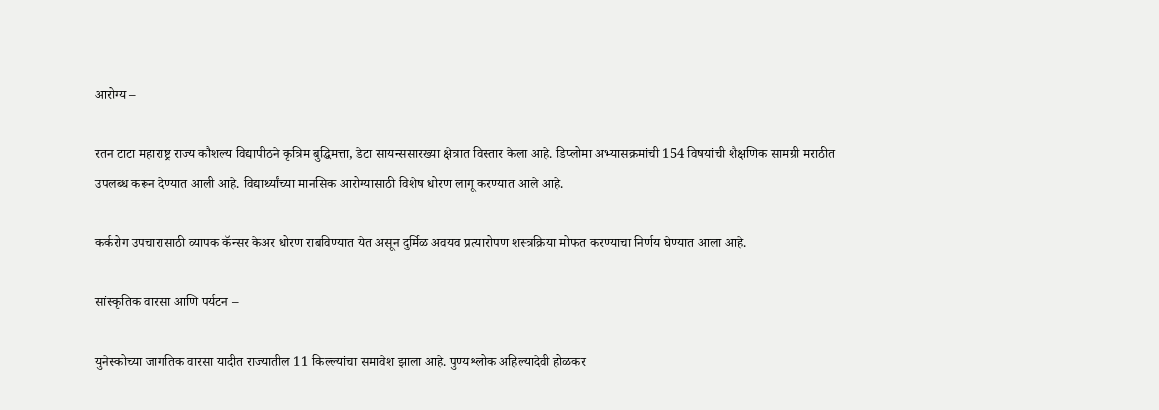आरोग्य –

रतन टाटा महाराष्ट्र राज्य कौशल्य विद्यापीठने कृत्रिम बुद्धिमत्ता, डेटा सायन्ससारख्या क्षेत्रात विस्तार केला आहे. डिप्लोमा अभ्यासक्रमांची 154 विषयांची शैक्षणिक सामग्री मराठीत उपलब्ध करून देण्यात आली आहे. विद्यार्थ्यांच्या मानसिक आरोग्यासाठी विशेष धोरण लागू करण्यात आले आहे.

कर्करोग उपचारासाठी व्यापक कॅन्सर केअर धोरण राबविण्यात येत असून दुर्मिळ अवयव प्रत्यारोपण शस्त्रक्रिया मोफत करण्याचा निर्णय घेण्यात आला आहे.

सांस्कृतिक वारसा आणि पर्यटन –

युनेस्कोच्या जागतिक वारसा यादीत राज्यातील 11 किल्ल्यांचा समावेश झाला आहे. पुण्यश्लोक अहिल्यादेवी होळकर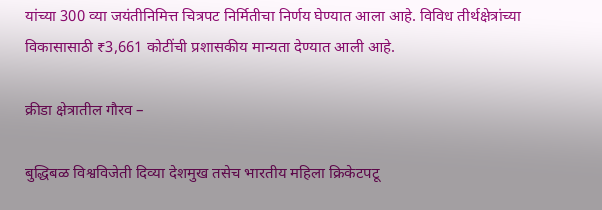यांच्या 300 व्या जयंतीनिमित्त चित्रपट निर्मितीचा निर्णय घेण्यात आला आहे. विविध तीर्थक्षेत्रांच्या विकासासाठी ₹3,661 कोटींची प्रशासकीय मान्यता देण्यात आली आहे.

क्रीडा क्षेत्रातील गौरव –

बुद्धिबळ विश्वविजेती दिव्या देशमुख तसेच भारतीय महिला क्रिकेटपटू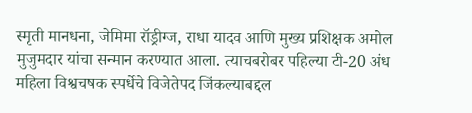स्मृती मानधना, जेमिमा रॉड्रीग्ज, राधा यादव आणि मुख्य प्रशिक्षक अमोल मुजुमदार यांचा सन्मान करण्यात आला. त्याचबरोबर पहिल्या टी-20 अंध महिला विश्वचषक स्पर्धेचे विजेतेपद जिंकल्याबद्दल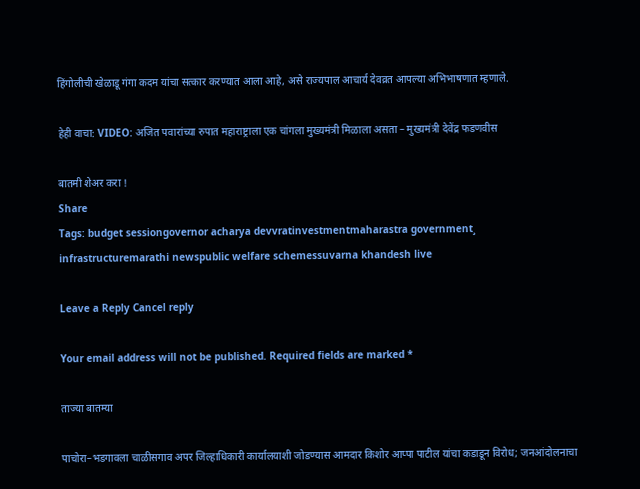हिंगोलीची खेळाडू गंगा कदम यांचा सत्कार करण्यात आला आहे, असे राज्यपाल आचार्य देवव्रत आपल्या अभिभाषणात म्हणाले.

हेही वाचा: VIDEO: अजित पवारांच्या रुपात महाराष्ट्राला एक चांगला मुख्यमंत्री मिळाला असता – मुख्यमंत्री देवेंद्र फडणवीस

बातमी शेअर करा !
Share
Tags: budget sessiongovernor acharya devvratinvestmentmaharastra government¸ infrastructuremarathi newspublic welfare schemessuvarna khandesh live

Leave a Reply Cancel reply

Your email address will not be published. Required fields are marked *

ताज्या बातम्या

पाचोरा–भडगावला चाळीसगाव अपर जिल्हाधिकारी कार्यालयाशी जोडण्यास आमदार किशोर आप्पा पाटील यांचा कडाडून विरोध; जनआंदोलनाचा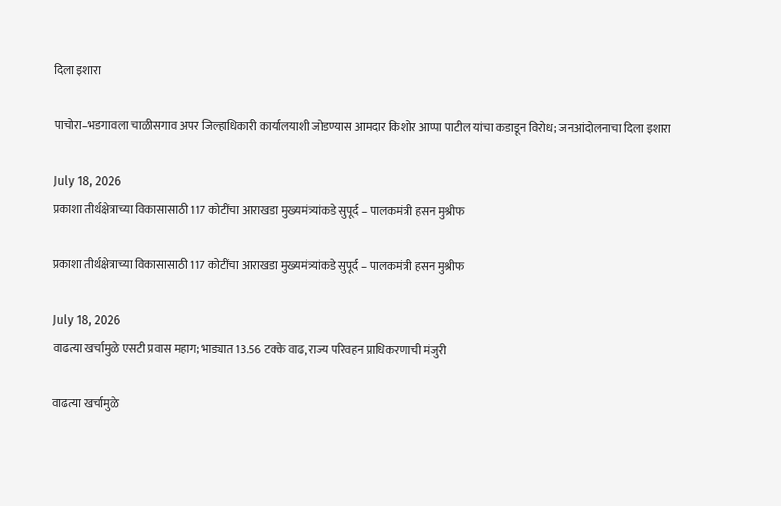दिला इशारा

पाचोरा–भडगावला चाळीसगाव अपर जिल्हाधिकारी कार्यालयाशी जोडण्यास आमदार किशोर आप्पा पाटील यांचा कडाडून विरोध; जनआंदोलनाचा दिला इशारा

July 18, 2026
प्रकाशा तीर्थक्षेत्राच्या विकासासाठी 117 कोटींचा आराखडा मुख्यमंत्र्यांकडे सुपूर्द – पालकमंत्री हसन मुश्रीफ

प्रकाशा तीर्थक्षेत्राच्या विकासासाठी 117 कोटींचा आराखडा मुख्यमंत्र्यांकडे सुपूर्द – पालकमंत्री हसन मुश्रीफ

July 18, 2026
वाढत्या खर्चामुळे एसटी प्रवास महाग; भाड्यात 13.56 टक्के वाढ, राज्य परिवहन प्राधिकरणाची मंजुरी

वाढत्या खर्चामुळे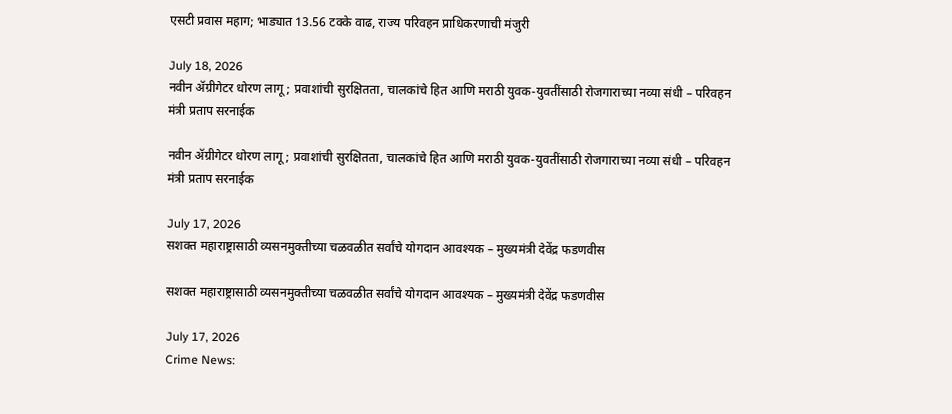एसटी प्रवास महाग; भाड्यात 13.56 टक्के वाढ, राज्य परिवहन प्राधिकरणाची मंजुरी

July 18, 2026
नवीन ॲग्रीगेटर धोरण लागू; प्रवाशांची सुरक्षितता, चालकांचे हित आणि मराठी युवक-युवतींसाठी रोजगाराच्या नव्या संधी – परिवहन मंत्री प्रताप सरनाईक

नवीन ॲग्रीगेटर धोरण लागू; प्रवाशांची सुरक्षितता, चालकांचे हित आणि मराठी युवक-युवतींसाठी रोजगाराच्या नव्या संधी – परिवहन मंत्री प्रताप सरनाईक

July 17, 2026
सशक्त महाराष्ट्रासाठी व्यसनमुक्तीच्या चळवळीत सर्वांचे योगदान आवश्यक – मुख्यमंत्री देवेंद्र फडणवीस

सशक्त महाराष्ट्रासाठी व्यसनमुक्तीच्या चळवळीत सर्वांचे योगदान आवश्यक – मुख्यमंत्री देवेंद्र फडणवीस

July 17, 2026
Crime News: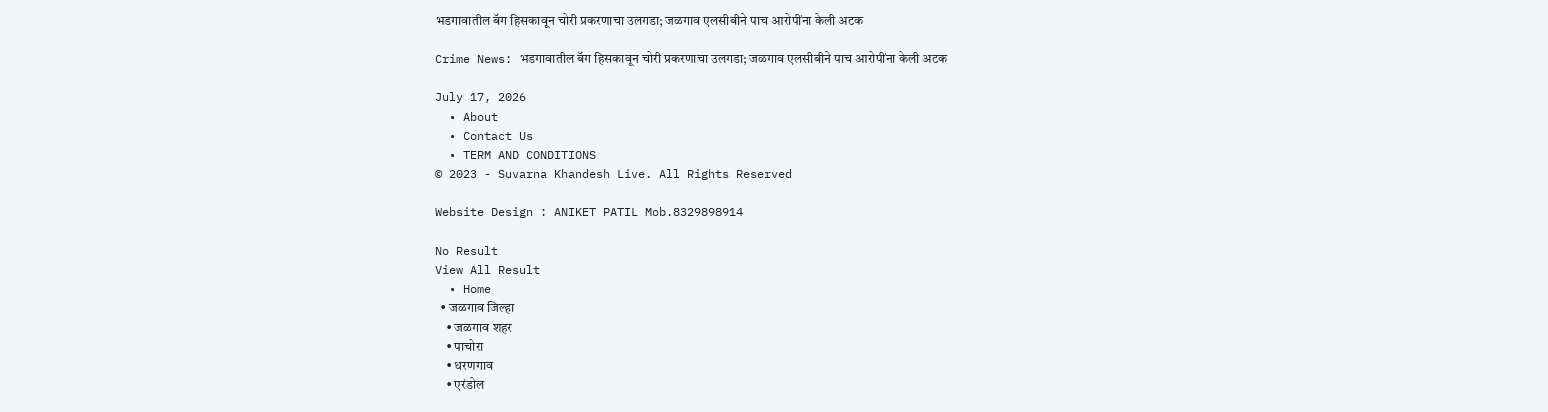भडगावातील बॅग हिसकावून चोरी प्रकरणाचा उलगडा; जळगाव एलसीबीने पाच आरोपींना केली अटक

Crime News: भडगावातील बॅग हिसकावून चोरी प्रकरणाचा उलगडा; जळगाव एलसीबीने पाच आरोपींना केली अटक

July 17, 2026
  • About
  • Contact Us
  • TERM AND CONDITIONS
© 2023 - Suvarna Khandesh Live. All Rights Reserved

Website Design : ANIKET PATIL Mob.8329898914

No Result
View All Result
  • Home
  • जळगाव जिल्हा
    • जळगाव शहर
    • पाचोरा
    • धरणगाव
    • एरंडोल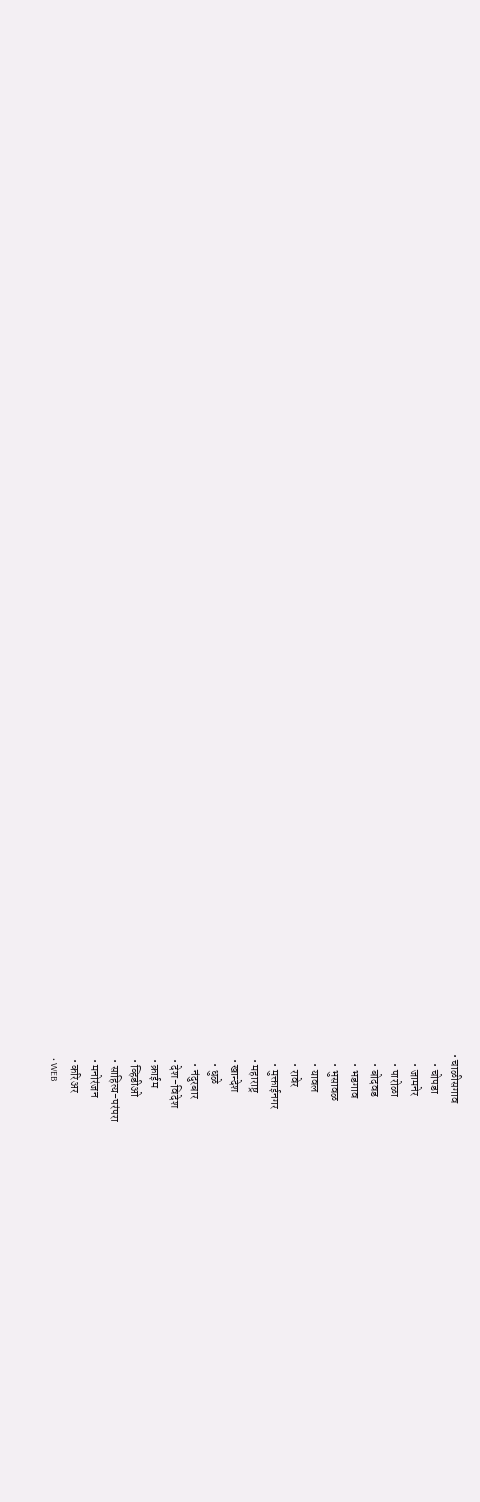• चाळीसगाव
    • चोपडा
    • जामनेर
    • पारोळा
    • बोदवड
    • भडगाव
    • भुसावळ
    • यावल
    • रावेर
    • मुक्ताईनगर
  • महाराष्ट्र
  • खान्देश
    • धुळे
    • नंदुरबार
  • देश-विदेश
  • क्राईम
  • व्हिडीओ
  • साहित्य-परंपरा
  • मनोरंजन
  • करिअर
  • WEB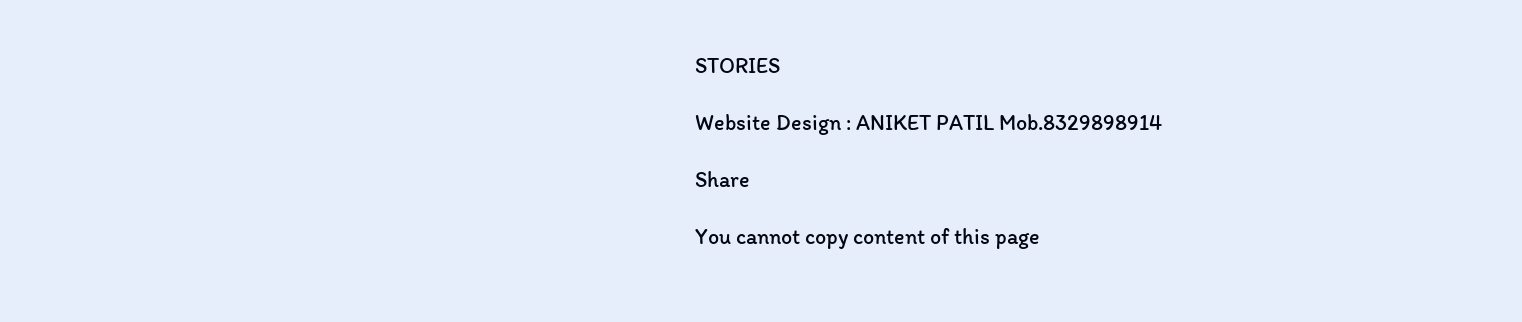STORIES

Website Design : ANIKET PATIL Mob.8329898914

Share

You cannot copy content of this page